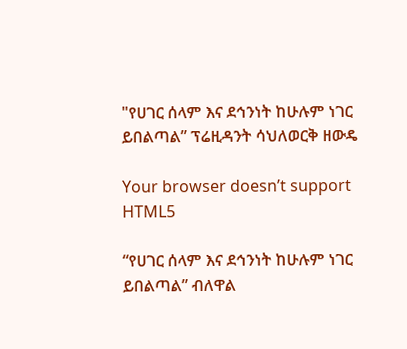"የሀገር ሰላም እና ደኅንነት ከሁሉም ነገር ይበልጣል” ፕሬዚዳንት ሳህለወርቅ ዘውዴ

Your browser doesn’t support HTML5

“የሀገር ሰላም እና ደኅንነት ከሁሉም ነገር ይበልጣል” ብለዋል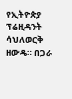የኢትዮጵያ ፕሬዚዳንት ሳህለወርቅ ዘውዴ። በጋራ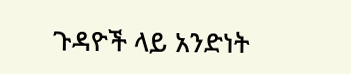ጉዳዮች ላይ አንድነት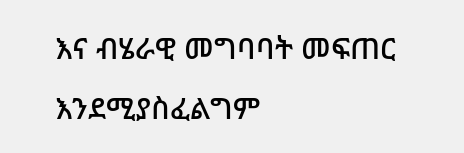እና ብሄራዊ መግባባት መፍጠር እንደሚያስፈልግም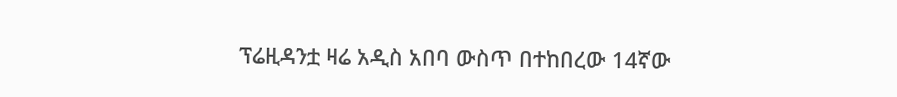ፕሬዚዳንቷ ዛሬ አዲስ አበባ ውስጥ በተከበረው 14ኛው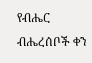የብሔር ብሔረሰቦች ቀን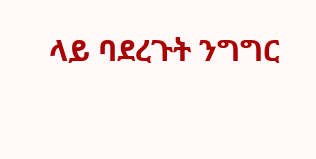ላይ ባደረጉት ንግግር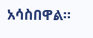አሳስበዋል።